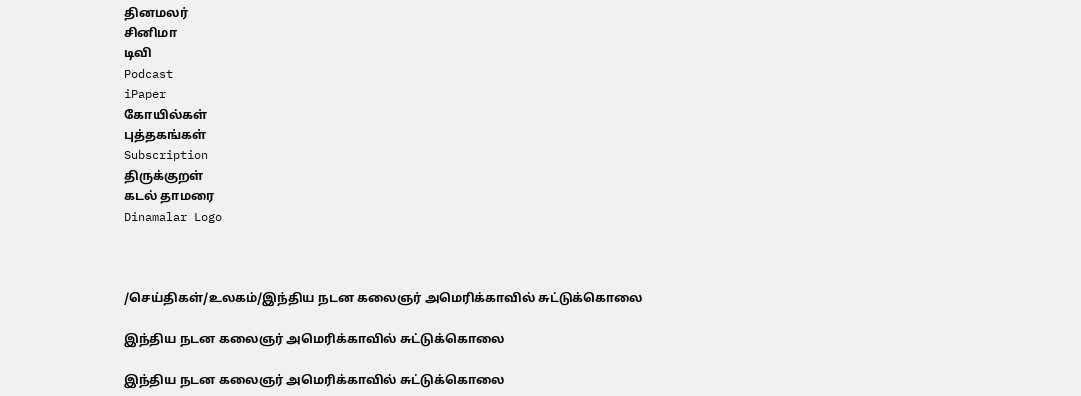தினமலர்
சினிமா
டிவி
Podcast
iPaper
கோயில்கள்
புத்தகங்கள்
Subscription
திருக்குறள்
கடல் தாமரை
Dinamalar Logo



/செய்திகள்/உலகம்/இந்திய நடன கலைஞர் அமெரிக்காவில் சுட்டுக்கொலை

இந்திய நடன கலைஞர் அமெரிக்காவில் சுட்டுக்கொலை

இந்திய நடன கலைஞர் அமெரிக்காவில் சுட்டுக்கொலை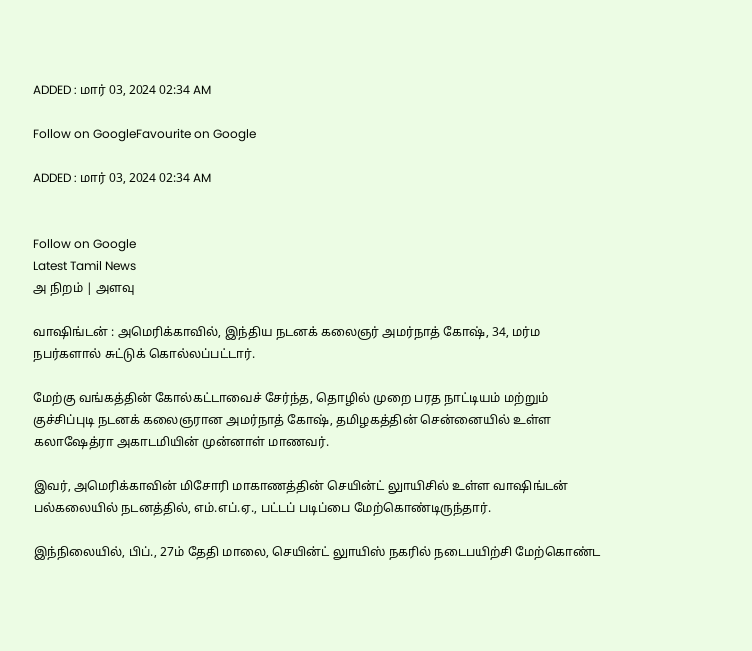ADDED : மார் 03, 2024 02:34 AM

Follow on GoogleFavourite on Google

ADDED : மார் 03, 2024 02:34 AM


Follow on Google
Latest Tamil News
அ நிறம் | அளவு

வாஷிங்டன் : அமெரிக்காவில், இந்திய நடனக் கலைஞர் அமர்நாத் கோஷ், 34, மர்ம நபர்களால் சுட்டுக் கொல்லப்பட்டார்.

மேற்கு வங்கத்தின் கோல்கட்டாவைச் சேர்ந்த, தொழில் முறை பரத நாட்டியம் மற்றும் குச்சிப்புடி நடனக் கலைஞரான அமர்நாத் கோஷ், தமிழகத்தின் சென்னையில் உள்ள கலாஷேத்ரா அகாடமியின் முன்னாள் மாணவர்.

இவர், அமெரிக்காவின் மிசோரி மாகாணத்தின் செயின்ட் லுாயிசில் உள்ள வாஷிங்டன் பல்கலையில் நடனத்தில், எம்.எப்.ஏ., பட்டப் படிப்பை மேற்கொண்டிருந்தார்.

இந்நிலையில், பிப்., 27ம் தேதி மாலை, செயின்ட் லுாயிஸ் நகரில் நடைபயிற்சி மேற்கொண்ட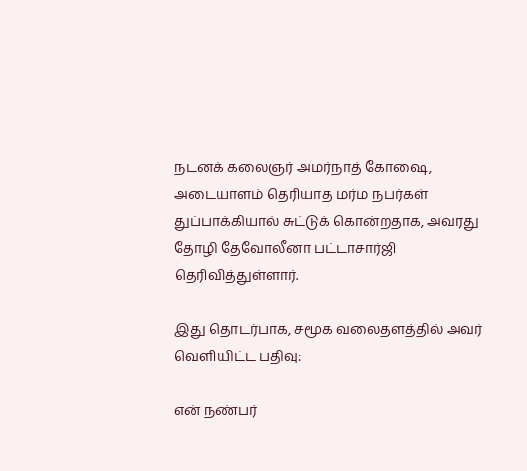நடனக் கலைஞர் அமர்நாத் கோஷை, அடையாளம் தெரியாத மர்ம நபர்கள் துப்பாக்கியால் சுட்டுக் கொன்றதாக, அவரது தோழி தேவோலீனா பட்டாசார்ஜி தெரிவித்துள்ளார்.

இது தொடர்பாக, சமூக வலைதளத்தில் அவர் வெளியிட்ட பதிவு:

என் நண்பர்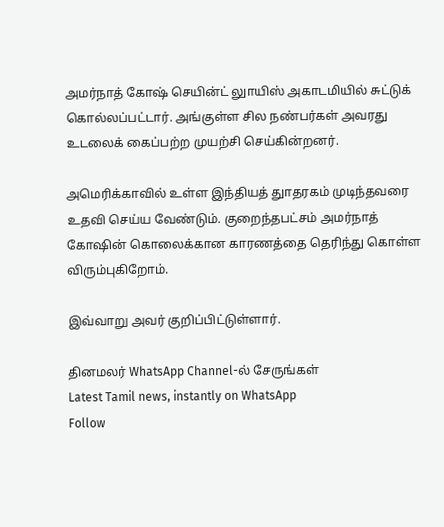அமர்நாத் கோஷ் செயின்ட் லுாயிஸ் அகாடமியில் சுட்டுக் கொல்லப்பட்டார். அங்குள்ள சில நண்பர்கள் அவரது உடலைக் கைப்பற்ற முயற்சி செய்கின்றனர்.

அமெரிக்காவில் உள்ள இந்தியத் துாதரகம் முடிந்தவரை உதவி செய்ய வேண்டும். குறைந்தபட்சம் அமர்நாத் கோஷின் கொலைக்கான காரணத்தை தெரிந்து கொள்ள விரும்புகிறோம்.

இவ்வாறு அவர் குறிப்பிட்டுள்ளார்.

தினமலர் WhatsApp Channel-ல் சேருங்கள்
Latest Tamil news, instantly on WhatsApp
Follow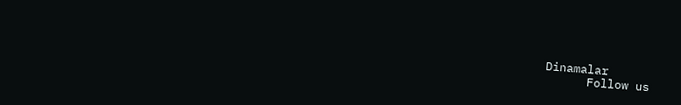Dinamalar
      Follow us